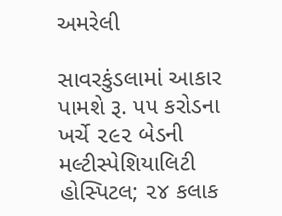અમરેલી

સાવરકુંડલામાં આકાર પામશે રૂ. ૫૫ કરોડના ખર્ચે ૨૯૨ બેડની મલ્ટીસ્પેશિયાલિટી હોસ્પિટલ; ૨૪ કલાક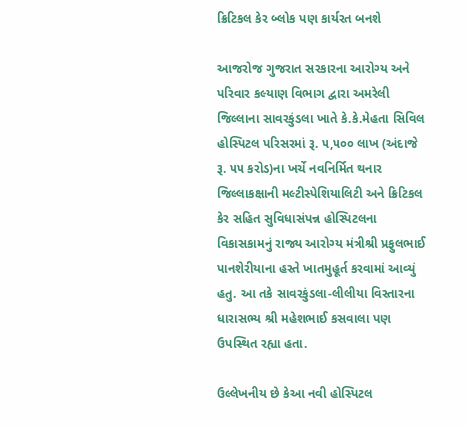ક્રિટિકલ કેર બ્લોક પણ કાર્યરત બનશે

આજરોજ ગુજરાત સરકારના આરોગ્ય અને પરિવાર કલ્યાણ વિભાગ દ્વારા અમરેલી જિલ્લાના સાવરકુંડલા ખાતે કે.કે.મેહતા સિવિલ હોસ્પિટલ પરિસરમાં રૂ. ૫,૫૦૦ લાખ (અંદાજે રૂ. ૫૫ કરોડ)ના ખર્ચે નવનિર્મિત થનાર જિલ્લાકક્ષાની મલ્ટીસ્પેશિયાલિટી અને ક્રિટિકલ કેર સહિત સુવિધાસંપન્ન હોસ્પિટલના વિકાસકામનું રાજ્ય આરોગ્ય મંત્રીશ્રી પ્રફુલભાઈ પાનશેરીયાના હસ્તે ખાતમુહૂર્ત કરવામાં આવ્યું હતુ. આ તકે સાવરકુંડલા-લીલીયા વિસ્તારના ધારાસભ્ય શ્રી મહેશભાઈ કસવાલા પણ ઉપસ્થિત રહ્યા હતા.

ઉલ્લેખનીય છે કેઆ નવી હોસ્પિટલ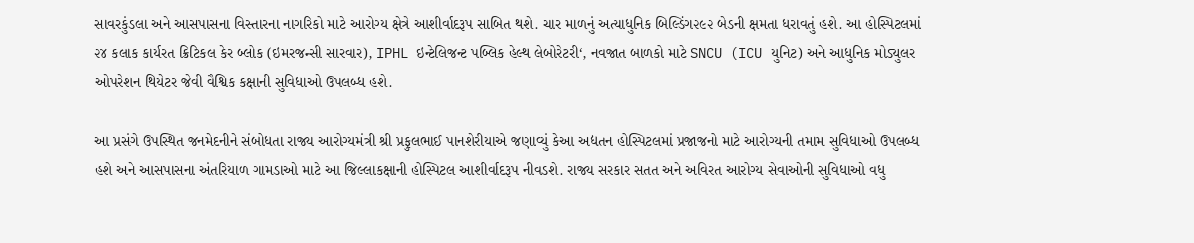સાવરકુંડલા અને આસપાસના વિસ્તારના નાગરિકો માટે આરોગ્ય ક્ષેત્રે આશીર્વાદરૂપ સાબિત થશે. ચાર માળનું અત્યાધુનિક બિલ્ડિંગ૨૯૨ બેડની ક્ષમતા ધરાવતું હશે. આ હોસ્પિટલમાં ૨૪ કલાક કાર્યરત ક્રિટિકલ કેર બ્લોક (ઇમરજન્સી સારવાર), IPHL ઇન્ટેલિજન્ટ પબ્લિક હેલ્થ લેબોરેટરી‘, નવજાત બાળકો માટે SNCU (ICU યુનિટ) અને આધુનિક મોડ્યુલર ઓપરેશન થિયેટર જેવી વૈશ્વિક કક્ષાની સુવિધાઓ ઉપલબ્ધ હશે.

આ પ્રસંગે ઉપસ્થિત જનમેદનીને સંબોધતા રાજ્ય આરોગ્યમંત્રી શ્રી પ્રફુલભાઈ પાનશેરીયાએ જણાવ્યું કેઆ અદ્યતન હોસ્પિટલમાં પ્રજાજનો માટે આરોગ્યની તમામ સુવિધાઓ ઉપલબ્ધ હશે અને આસપાસના અંતરિયાળ ગામડાઓ માટે આ જિલ્લાકક્ષાની હોસ્પિટલ આશીર્વાદરૂપ નીવડશે. રાજ્ય સરકાર સતત અને અવિરત આરોગ્ય સેવાઓની સુવિધાઓ વધુ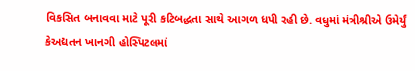વિકસિત બનાવવા માટે પૂરી કટિબદ્ધતા સાથે આગળ ધપી રહી છે. વધુમાં મંત્રીશ્રીએ ઉમેર્યું કેઅદ્યતન ખાનગી હોસ્પિટલમાં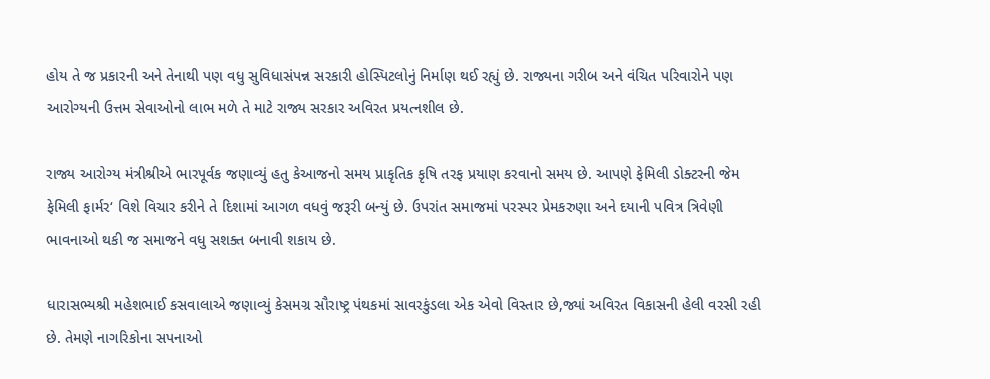હોય તે જ પ્રકારની અને તેનાથી પણ વધુ સુવિધાસંપન્ન સરકારી હોસ્પિટલોનું નિર્માણ થઈ રહ્યું છે. રાજ્યના ગરીબ અને વંચિત પરિવારોને પણ આરોગ્યની ઉત્તમ સેવાઓનો લાભ મળે તે માટે રાજ્ય સરકાર અવિરત પ્રયત્નશીલ છે.

રાજ્ય આરોગ્ય મંત્રીશ્રીએ ભારપૂર્વક જણાવ્યું હતુ કેઆજનો સમય પ્રાકૃતિક કૃષિ તરફ પ્રયાણ કરવાનો સમય છે. આપણે ફેમિલી ડોક્ટરની જેમ ફેમિલી ફાર્મર‘ વિશે વિચાર કરીને તે દિશામાં આગળ વધવું જરૂરી બન્યું છે. ઉપરાંત સમાજમાં પરસ્પર પ્રેમકરુણા અને દયાની પવિત્ર ત્રિવેણી ભાવનાઓ થકી જ સમાજને વધુ સશક્ત બનાવી શકાય છે.

ધારાસભ્યશ્રી મહેશભાઈ કસવાલાએ જણાવ્યું કેસમગ્ર સૌરાષ્ટ્ર પંથકમાં સાવરકુંડલા એક એવો વિસ્તાર છે,જ્યાં અવિરત વિકાસની હેલી વરસી રહી છે. તેમણે નાગરિકોના સપનાઓ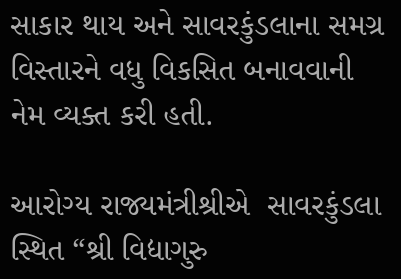સાકાર થાય અને સાવરકુંડલાના સમગ્ર વિસ્તારને વધુ વિકસિત બનાવવાની નેમ વ્યક્ત કરી હતી.

આરોગ્ય રાજ્યમંત્રીશ્રીએ  સાવરકુંડલા સ્થિત “શ્રી વિદ્યાગુરુ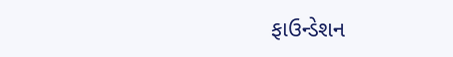ફાઉન્ડેશન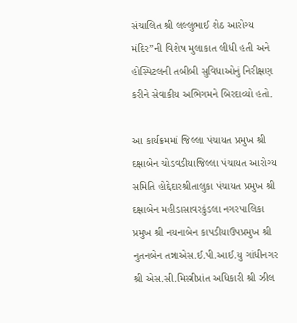સંચાલિત શ્રી લલ્લુભાઈ શેઠ આરોગ્ય મંદિર”ની વિશેષ મુલાકાત લીધી હતી અને હોસ્પિટલની તબીબી સુવિધાઓનું નિરીક્ષણ કરીને સેવાકીય અભિગમને બિરદાવ્યો હતો.

આ કાર્યક્રમમાં જિલ્લા પંચાયત પ્રમુખ શ્રી દક્ષાબેન ચોડવડીયાજિલ્લા પંચાયત આરોગ્ય સમિતિ હોદ્દેદારશ્રીતાલુકા પંચાયત પ્રમુખ શ્રી દક્ષાબેન મહીડાસાવરકુંડલા નગરપાલિકા પ્રમુખ શ્રી નયનાબેન કાપડીયાઉપપ્રમુખ શ્રી નુતનબેન તન્નાએસ.ઈ.પી.આઈ.યુ ગાંધીનગર શ્રી એસ.સી.મિસ્ત્રીપ્રાંત અધિકારી શ્રી ઝીલ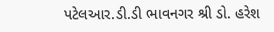પટેલઆર.ડી.ડી ભાવનગર શ્રી ડો. હરેશ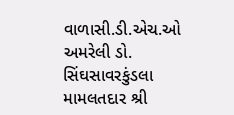વાળાસી.ડી.એચ.ઓ અમરેલી ડો. સિંઘસાવરકુંડલા મામલતદાર શ્રી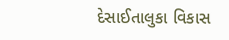દેસાઈતાલુકા વિકાસ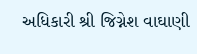અધિકારી શ્રી જિગ્નેશ વાઘાણી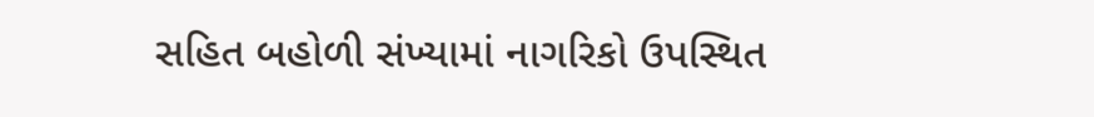સહિત બહોળી સંખ્યામાં નાગરિકો ઉપસ્થિત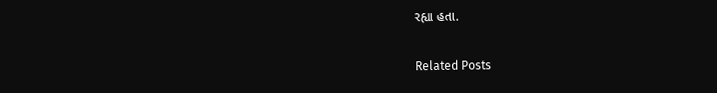રહ્યા હતા.

Related Posts